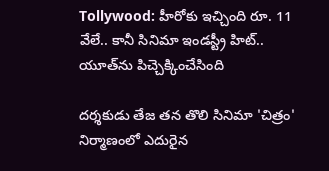Tollywood: హీరోకు ఇచ్చింది రూ. 11 వేలే.. కానీ సినిమా ఇండస్ట్రీ హిట్.. యూత్‌ను పిచ్చెక్కించేసింది

దర్శకుడు తేజ తన తొలి సినిమా 'చిత్రం' నిర్మాణంలో ఎదురైన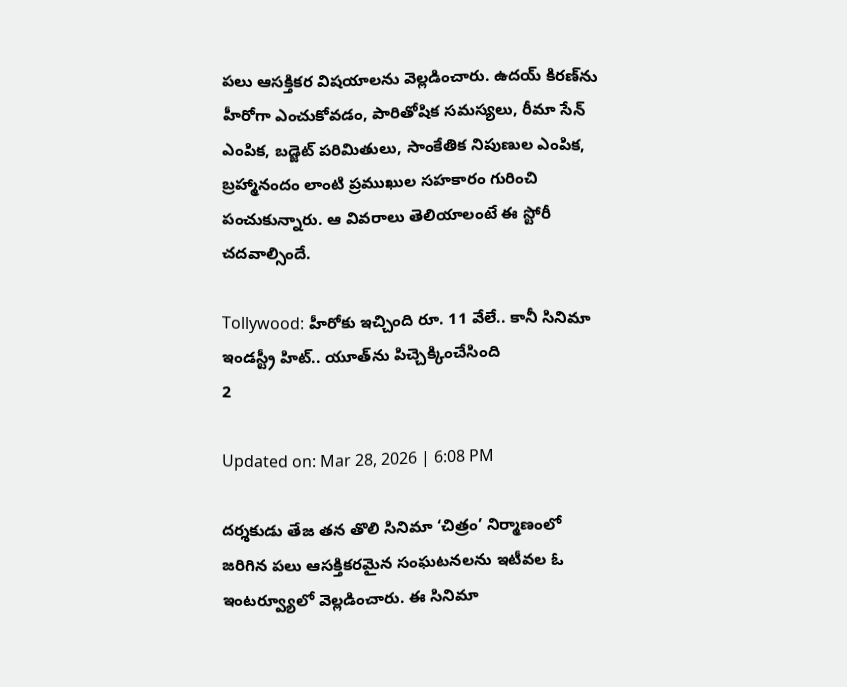పలు ఆసక్తికర విషయాలను వెల్లడించారు. ఉదయ్ కిరణ్‌ను హీరోగా ఎంచుకోవడం, పారితోషిక సమస్యలు, రీమా సేన్ ఎంపిక, బడ్జెట్ పరిమితులు, సాంకేతిక నిపుణుల ఎంపిక, బ్రహ్మానందం లాంటి ప్రముఖుల సహకారం గురించి పంచుకున్నారు. ఆ వివరాలు తెలియాలంటే ఈ స్టోరీ చదవాల్సిందే.

Tollywood: హీరోకు ఇచ్చింది రూ. 11 వేలే.. కానీ సినిమా ఇండస్ట్రీ హిట్.. యూత్‌ను పిచ్చెక్కించేసింది
2

Updated on: Mar 28, 2026 | 6:08 PM

దర్శకుడు తేజ తన తొలి సినిమా ‘చిత్రం’ నిర్మాణంలో జరిగిన పలు ఆసక్తికరమైన సంఘటనలను ఇటీవల ఓ ఇంటర్వ్యూలో వెల్లడించారు. ఈ సినిమా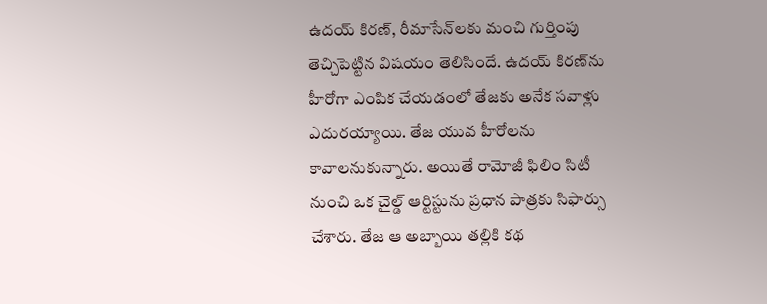ఉదయ్ కిరణ్, రీమాసేన్‌లకు మంచి గుర్తింపు తెచ్చిపెట్టిన విషయం తెలిసిందే. ఉదయ్ కిరణ్‌ను హీరోగా ఎంపిక చేయడంలో తేజకు అనేక సవాళ్లు ఎదురయ్యాయి. తేజ యువ హీరోలను కావాలనుకున్నారు. అయితే రామోజీ ఫిలిం సిటీ నుంచి ఒక చైల్డ్ ఆర్టిస్టును ప్రధాన పాత్రకు సిఫార్సు చేశారు. తేజ ఆ అబ్బాయి తల్లికి కథ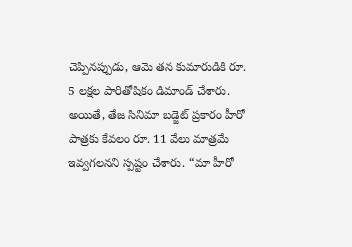చెప్పినప్పుడు, ఆమె తన కుమారుడికి రూ. 5 లక్షల పారితోషికం డిమాండ్ చేశారు. అయితే, తేజ సినిమా బడ్జెట్ ప్రకారం హీరో పాత్రకు కేవలం రూ. 11 వేలు మాత్రమే ఇవ్వగలనని స్పష్టం చేశారు. “మా హీరో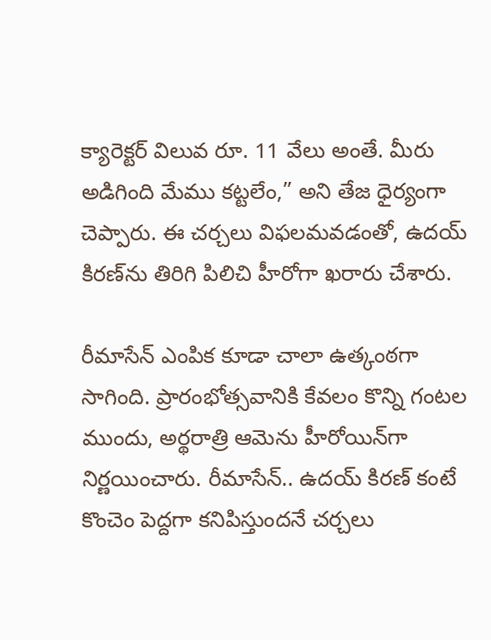క్యారెక్టర్ విలువ రూ. 11 వేలు అంతే. మీరు అడిగింది మేము కట్టలేం,” అని తేజ ధైర్యంగా చెప్పారు. ఈ చర్చలు విఫలమవడంతో, ఉదయ్ కిరణ్‌ను తిరిగి పిలిచి హీరోగా ఖరారు చేశారు.

రీమాసేన్ ఎంపిక కూడా చాలా ఉత్కంఠగా సాగింది. ప్రారంభోత్సవానికి కేవలం కొన్ని గంటల ముందు, అర్థరాత్రి ఆమెను హీరోయిన్‌గా నిర్ణయించారు. రీమాసేన్.. ఉదయ్ కిరణ్ కంటే కొంచెం పెద్దగా కనిపిస్తుందనే చర్చలు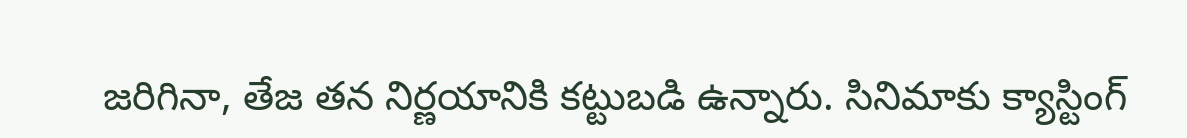జరిగినా, తేజ తన నిర్ణయానికి కట్టుబడి ఉన్నారు. సినిమాకు క్యాస్టింగ్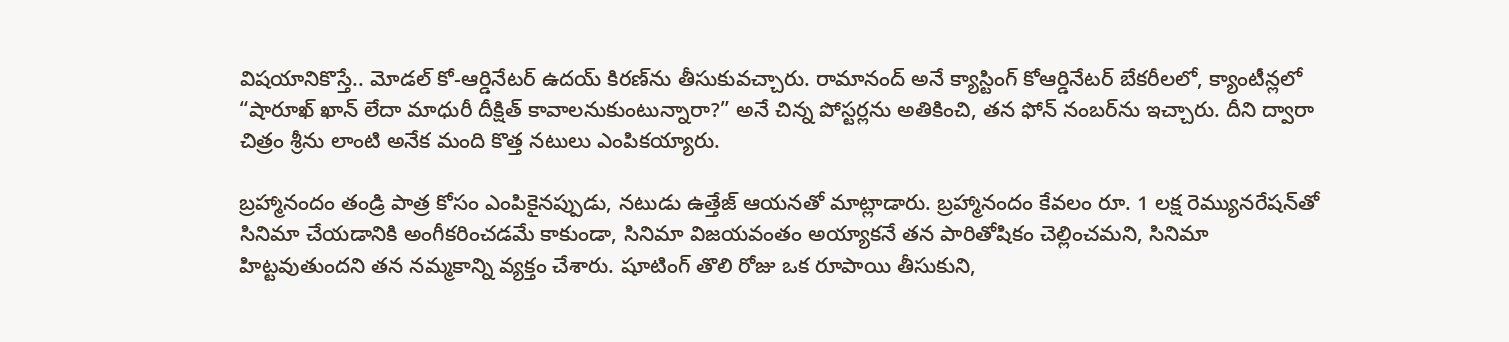విషయానికొస్తే.. మోడల్ కో-ఆర్డినేటర్ ఉదయ్ కిరణ్‌ను తీసుకువచ్చారు. రామానంద్ అనే క్యాస్టింగ్ కోఆర్డినేటర్ బేకరీలలో, క్యాంటీన్లలో “షారూఖ్ ఖాన్ లేదా మాధురీ దీక్షిత్ కావాలనుకుంటున్నారా?” అనే చిన్న పోస్టర్లను అతికించి, తన ఫోన్ నంబర్‌ను ఇచ్చారు. దీని ద్వారా చిత్రం శ్రీను లాంటి అనేక మంది కొత్త నటులు ఎంపికయ్యారు.

బ్రహ్మానందం తండ్రి పాత్ర కోసం ఎంపికైనప్పుడు, నటుడు ఉత్తేజ్ ఆయనతో మాట్లాడారు. బ్రహ్మానందం కేవలం రూ. 1 లక్ష రెమ్యునరేషన్‌తో సినిమా చేయడానికి అంగీకరించడమే కాకుండా, సినిమా విజయవంతం అయ్యాకనే తన పారితోషికం చెల్లించమని, సినిమా హిట్టవుతుందని తన నమ్మకాన్ని వ్యక్తం చేశారు. షూటింగ్ తొలి రోజు ఒక రూపాయి తీసుకుని,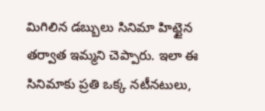మిగిలిన డబ్బులు సినిమా హిట్టైన తర్వాత ఇమ్మని చెప్పారు. ఇలా ఈ సినిమాకు ప్రతి ఒక్క నటీనటులు,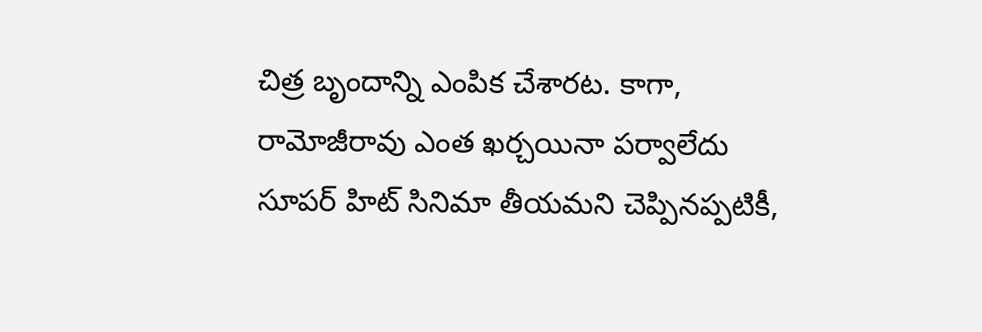చిత్ర బృందాన్ని ఎంపిక చేశారట. కాగా, రామోజీరావు ఎంత ఖర్చయినా పర్వాలేదు సూపర్ హిట్ సినిమా తీయమని చెప్పినప్పటికీ,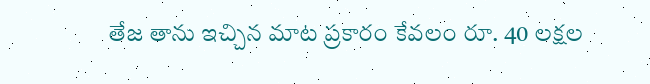తేజ తాను ఇచ్చిన మాట ప్రకారం కేవలం రూ. 40 లక్షల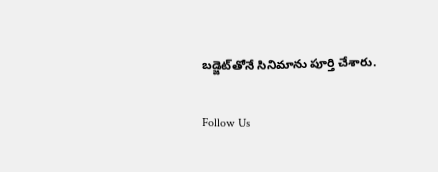బడ్జెట్‌తోనే సినిమాను పూర్తి చేశారు.

Follow Us